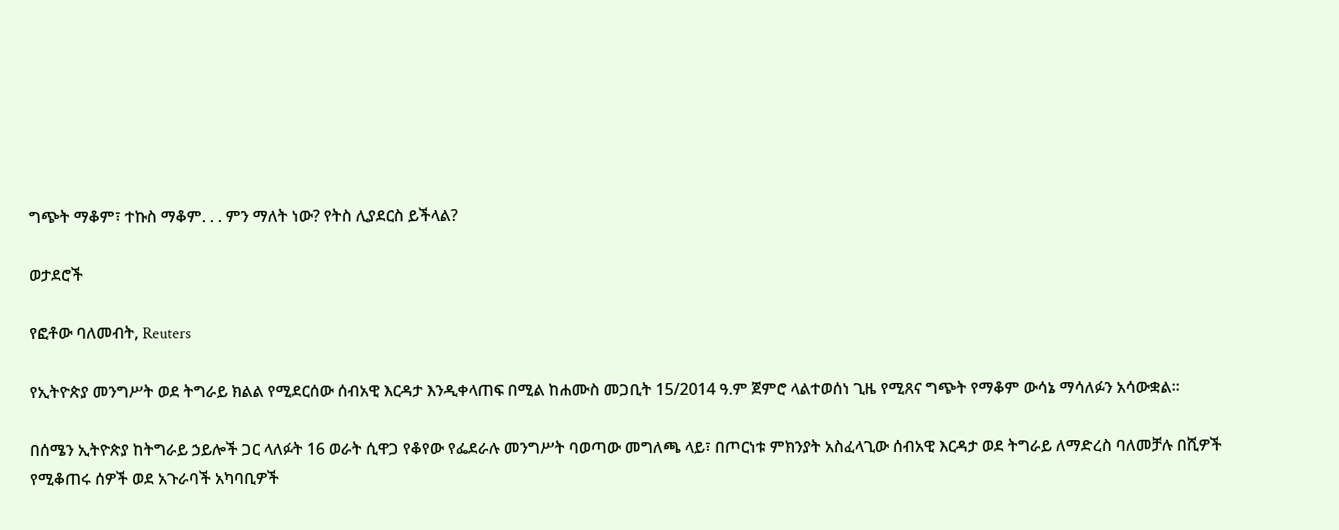ግጭት ማቆም፣ ተኩስ ማቆም. . . ምን ማለት ነው? የትስ ሊያደርስ ይችላል?

ወታደሮች

የፎቶው ባለመብት, Reuters

የኢትዮጵያ መንግሥት ወደ ትግራይ ክልል የሚደርሰው ሰብአዊ እርዳታ እንዲቀላጠፍ በሚል ከሐሙስ መጋቢት 15/2014 ዓ.ም ጀምሮ ላልተወሰነ ጊዜ የሚጸና ግጭት የማቆም ውሳኔ ማሳለፉን አሳውቋል።

በሰሜን ኢትዮጵያ ከትግራይ ኃይሎች ጋር ላለፉት 16 ወራት ሲዋጋ የቆየው የፌደራሉ መንግሥት ባወጣው መግለጫ ላይ፣ በጦርነቱ ምክንያት አስፈላጊው ሰብአዊ እርዳታ ወደ ትግራይ ለማድረስ ባለመቻሉ በሺዎች የሚቆጠሩ ሰዎች ወደ አጉራባች አካባቢዎች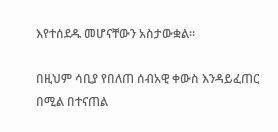እየተሰደዱ መሆናቸውን አስታውቋል።

በዚህም ሳቢያ የበለጠ ሰብአዊ ቀውስ እንዳይፈጠር በሚል በተናጠል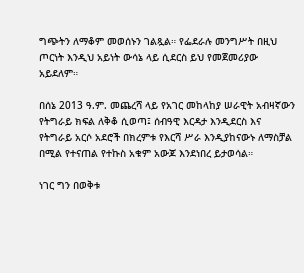ግጭትን ለማቆም መወሰኑን ገልጿል። የፌደራሉ መንግሥት በዚህ ጦርነት እንዲህ አይነት ውሳኔ ላይ ሲደርስ ይህ የመጀመሪያው አይደለም።

በሰኔ 2013 ዓ.ም. መጨረሻ ላይ የአገር መከላከያ ሠራዊት አብዛኛውን የትግራይ ክፍል ለቅቆ ሲወጣ፤ ሰብዓዊ እርዳታ እንዲደርስ እና የትግራይ አርሶ አደሮች በክረምቱ የእርሻ ሥራ እንዲያከናውኑ ለማስቻል በሚል የተናጠል የተኩስ አቁም አውጆ እንደነበረ ይታወሳል።

ነገር ግን በወቅቱ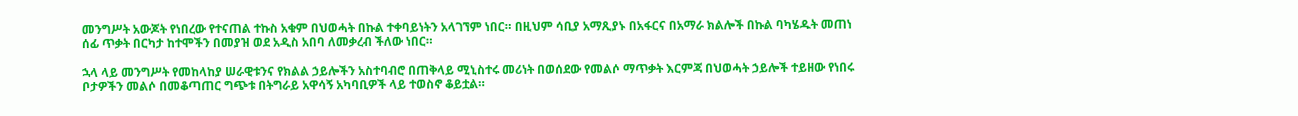መንግሥት አውጆት የነበረው የተናጠል ተኩስ አቁም በህወሓት በኩል ተቀባይነትን አላገኘም ነበር። በዚህም ሳቢያ አማጺያኑ በአፋርና በአማራ ክልሎች በኩል ባካሄዱት መጠነ ሰፊ ጥቃት በርካታ ከተሞችን በመያዝ ወደ አዲስ አበባ ለመቃረብ ችለው ነበር።

ኋላ ላይ መንግሥት የመከላከያ ሠራዊቱንና የክልል ኃይሎችን አስተባብሮ በጠቅላይ ሚኒስተሩ መሪነት በወሰደው የመልሶ ማጥቃት እርምጃ በህወሓት ኃይሎች ተይዘው የነበሩ ቦታዎችን መልሶ በመቆጣጠር ግጭቱ በትግራይ አዋሳኝ አካባቢዎች ላይ ተወስኖ ቆይቷል።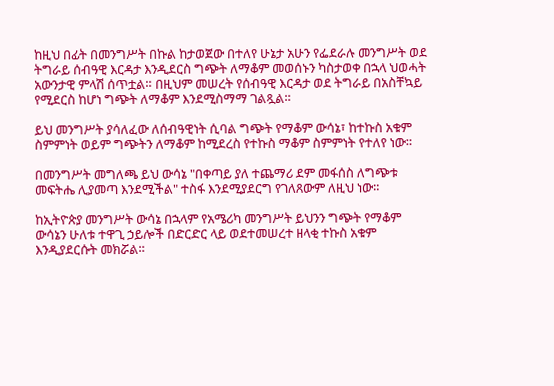ከዚህ በፊት በመንግሥት በኩል ከታወጀው በተለየ ሁኔታ አሁን የፌደራሉ መንግሥት ወደ ትግራይ ሰብዓዊ እርዳታ እንዲደርስ ግጭት ለማቆም መወሰኑን ካስታወቀ በኋላ ህወሓት አውንታዊ ምላሽ ሰጥቷል። በዚህም መሠረት የሰብዓዊ እርዳታ ወደ ትግራይ በአስቸኳይ የሚደርስ ከሆነ ግጭት ለማቆም እንደሚስማማ ገልጿል።

ይህ መንግሥት ያሳለፈው ለሰብዓዊነት ሲባል ግጭት የማቆም ውሳኔ፣ ከተኩስ አቁም ስምምነት ወይም ግጭትን ለማቆም ከሚደረስ የተኩስ ማቆም ስምምነት የተለየ ነው።

በመንግሥት መግለጫ ይህ ውሳኔ "በቀጣይ ያለ ተጨማሪ ደም መፋሰስ ለግጭቱ መፍትሔ ሊያመጣ እንደሚችል" ተስፋ እንደሚያደርግ የገለጸውም ለዚህ ነው።

ከኢትዮጵያ መንግሥት ውሳኔ በኋላም የአሜሪካ መንግሥት ይህንን ግጭት የማቆም ውሳኔን ሁለቱ ተዋጊ ኃይሎች በድርድር ላይ ወደተመሠረተ ዘላቂ ተኩስ አቁም እንዲያደርሱት መክሯል።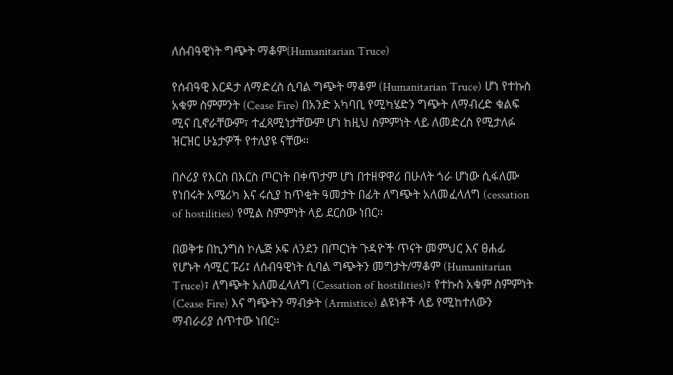ለሰብዓዊነት ግጭት ማቆም(Humanitarian Truce)

የሰብዓዊ እርዳታ ለማድረስ ሲባል ግጭት ማቆም (Humanitarian Truce) ሆነ የተኩስ አቁም ስምምንት (Cease Fire) በአንድ አካባቢ የሚካሄድን ግጭት ለማብረድ ቁልፍ ሚና ቢኖራቸውም፣ ተፈጻሚነታቸውም ሆነ ከዚህ ስምምነት ላይ ለመድረስ የሚታለፉ ዝርዝር ሁኔታዎች የተለያዩ ናቸው።

በሶሪያ የእርስ በእርስ ጦርነት በቀጥታም ሆነ በተዘዋዋሪ በሁለት ጎራ ሆነው ሲፋለሙ የነበሩት አሜሪካ እና ሩሲያ ከጥቂት ዓመታት በፊት ለግጭት አለመፈላለግ (cessation of hostilities) የሚል ስምምነት ላይ ደርሰው ነበር።

በወቅቱ በኪንግስ ኮሌጅ ኦፍ ለንደን በጦርነት ጉዳዮች ጥናት መምህር እና ፀሐፊ የሆኑት ሳሚር ፑሪ፤ ለሰብዓዊነት ሲባል ግጭትን መግታት/ማቆም (Humanitarian Truce)፣ ለግጭት አለመፈላለግ (Cessation of hostilities)፣ የተኩስ አቁም ስምምነት (Cease Fire) እና ግጭትን ማብቃት (Armistice) ልዩነቶች ላይ የሚከተለውን ማብራሪያ ሰጥተው ነበር።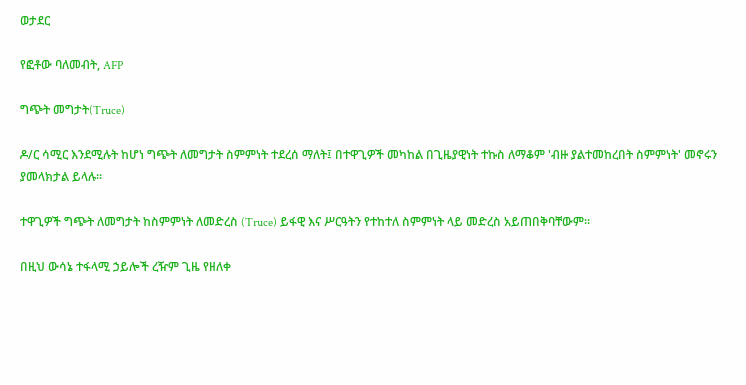ወታደር

የፎቶው ባለመብት, AFP

ግጭት መግታት(Truce)

ዶ/ር ሳሚር እንደሚሉት ከሆነ ግጭት ለመግታት ስምምነት ተደረሰ ማለት፤ በተዋጊዎች መካከል በጊዜያዊነት ተኩስ ለማቆም 'ብዙ ያልተመከረበት ስምምነት' መኖሩን ያመላክታል ይላሉ።

ተዋጊዎች ግጭት ለመግታት ከስምምነት ለመድረስ (Truce) ይፋዊ እና ሥርዓትን የተከተለ ስምምነት ላይ መድረስ አይጠበቅባቸውም።

በዚህ ውሳኔ ተፋላሚ ኃይሎች ረዥም ጊዜ የዘለቀ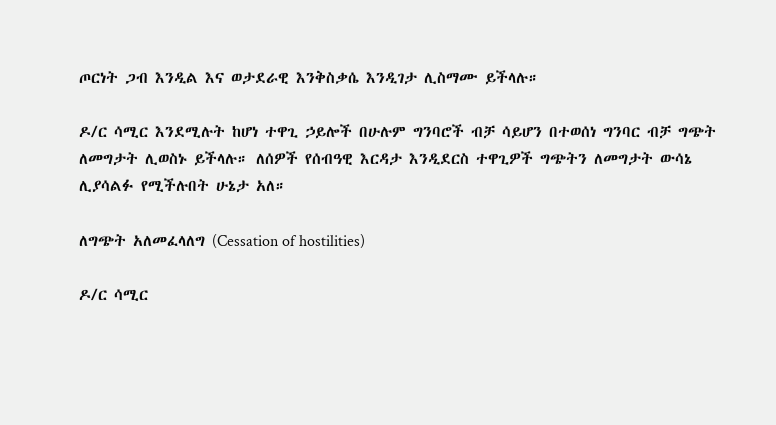ጦርነት ጋብ እንዲል እና ወታደራዊ እንቅስቃሴ እንዲገታ ሊስማሙ ይችላሉ።

ዶ/ር ሳሚር እንደሚሉት ከሆነ ተዋጊ ኃይሎች በሁሉም ግንባሮች ብቻ ሳይሆን በተወሰነ ግንባር ብቻ ግጭት ለመግታት ሊወስኑ ይችላሉ። ለሰዎች የሰብዓዊ እርዳታ እንዲደርስ ተዋጊዎች ግጭትን ለመግታት ውሳኔ ሊያሳልፉ የሚችሉበት ሁኔታ አለ።

ለግጭት አለመፈላለግ (Cessation of hostilities)

ዶ/ር ሳሚር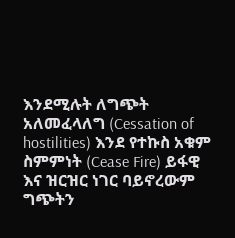እንደሚሉት ለግጭት አለመፈላለግ (Cessation of hostilities) እንደ የተኩስ አቁም ስምምነት (Cease Fire) ይፋዊ እና ዝርዝር ነገር ባይኖረውም ግጭትን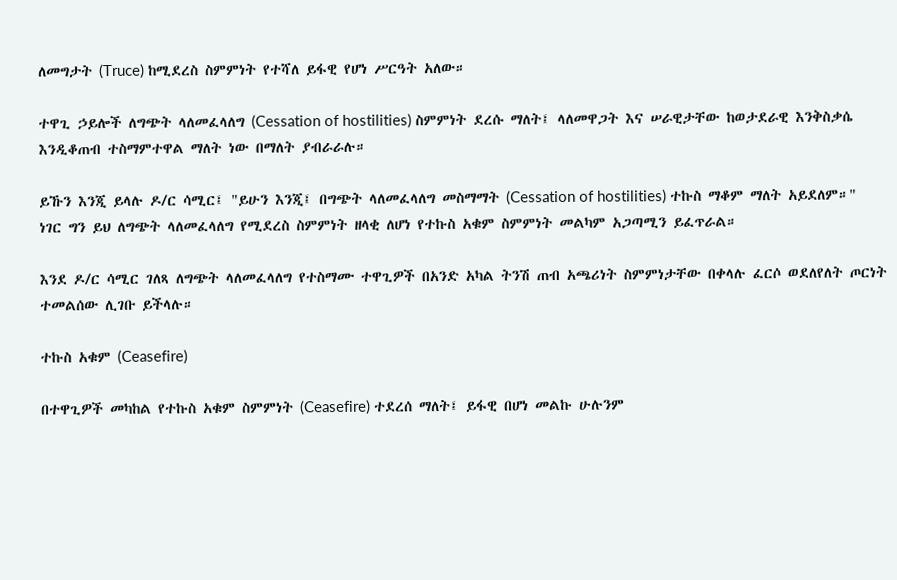ለመግታት (Truce) ከሚደረስ ስምምነት የተሻለ ይፋዊ የሆነ ሥርዓት አለው።

ተዋጊ ኃይሎች ለግጭት ላለመፈላለግ (Cessation of hostilities) ስምምነት ደረሱ ማለት፤ ላለመዋጋት እና ሠራዊታቸው ከወታደራዊ እንቅስቃሴ እንዲቆጠብ ተስማምተዋል ማለት ነው በማለት ያብራራሉ።

ይኹን እንጂ ይላሉ ዶ/ር ሳሚር፤ "ይሁን እንጂ፤ በግጭት ላለመፈላለግ መስማማት (Cessation of hostilities) ተኩስ ማቆም ማለት አይደለም።" ነገር ግን ይህ ለግጭት ላለመፈላለግ የሚደረስ ስምምነት ዘላቂ ለሆነ የተኩስ አቁም ስምምነት መልካም አጋጣሚን ይፈጥራል።

እንደ ዶ/ር ሳሚር ገለጻ ለግጭት ላለመፈላለግ የተስማሙ ተዋጊዎች በአንድ አካል ትንሽ ጠብ አጫሪነት ስምምነታቸው በቀላሉ ፈርሶ ወደለየለት ጦርነት ተመልሰው ሊገቡ ይችላሉ።

ተኩስ አቁም (Ceasefire)

በተዋጊዎች መካከል የተኩስ አቁም ስምምነት (Ceasefire) ተደረሰ ማለት፤ ይፋዊ በሆነ መልኩ ሁሉንም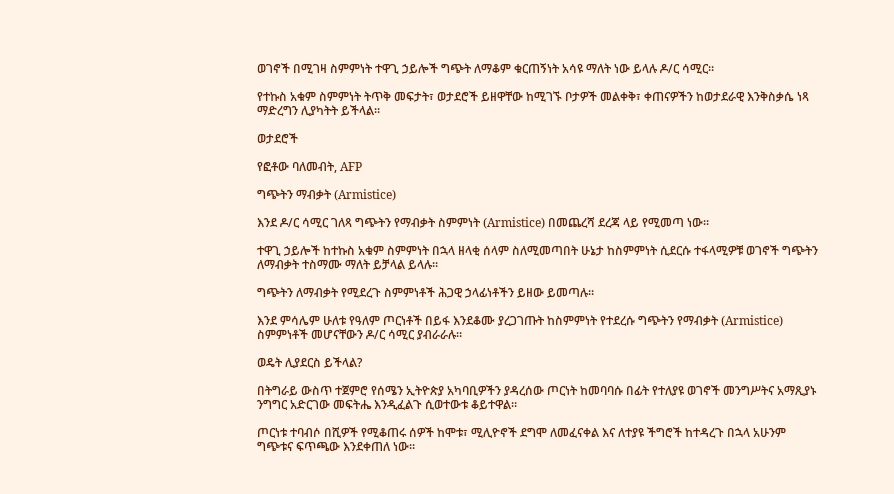ወገኖች በሚገዛ ስምምነት ተዋጊ ኃይሎች ግጭት ለማቆም ቁርጠኝነት አሳዩ ማለት ነው ይላሉ ዶ/ር ሳሚር።

የተኩስ አቁም ስምምነት ትጥቅ መፍታት፣ ወታደሮች ይዘዋቸው ከሚገኙ ቦታዎች መልቀቅ፣ ቀጠናዎችን ከወታደራዊ እንቅስቃሴ ነጻ ማድረግን ሊያካትት ይችላል።

ወታደሮች

የፎቶው ባለመብት, AFP

ግጭትን ማብቃት (Armistice)

እንደ ዶ/ር ሳሚር ገለጻ ግጭትን የማብቃት ስምምነት (Armistice) በመጨረሻ ደረጃ ላይ የሚመጣ ነው።

ተዋጊ ኃይሎች ከተኩስ አቁም ስምምነት በኋላ ዘላቂ ሰላም ስለሚመጣበት ሁኔታ ከስምምነት ሲደርሱ ተፋላሚዎቹ ወገኖች ግጭትን ለማብቃት ተስማሙ ማለት ይቻላል ይላሉ።

ግጭትን ለማብቃት የሚደረጉ ስምምነቶች ሕጋዊ ኃላፊነቶችን ይዘው ይመጣሉ።

እንደ ምሳሌም ሁለቱ የዓለም ጦርነቶች በይፋ እንደቆሙ ያረጋገጡት ከስምምነት የተደረሱ ግጭትን የማብቃት (Armistice) ስምምነቶች መሆናቸውን ዶ/ር ሳሚር ያብራራሉ።

ወዴት ሊያደርስ ይችላል?

በትግራይ ውስጥ ተጀምሮ የሰሜን ኢትዮጵያ አካባቢዎችን ያዳረሰው ጦርነት ከመባባሱ በፊት የተለያዩ ወገኖች መንግሥትና አማጺያኑ ንግግር አድርገው መፍትሔ እንዲፈልጉ ሲወተውቱ ቆይተዋል።

ጦርነቱ ተባብሶ በሺዎች የሚቆጠሩ ሰዎች ከሞቱ፣ ሚሊዮኖች ደግሞ ለመፈናቀል እና ለተያዩ ችግሮች ከተዳረጉ በኋላ አሁንም ግጭቱና ፍጥጫው እንደቀጠለ ነው።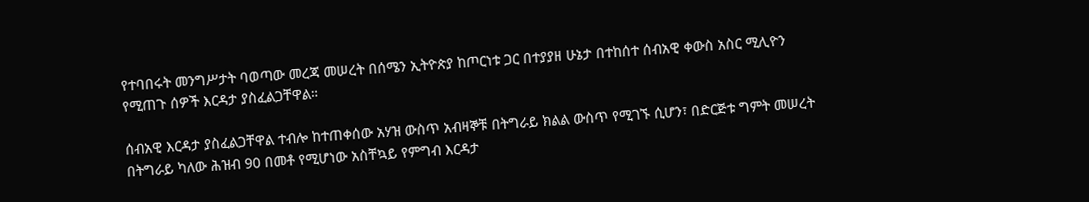የተባበሩት መንግሥታት ባወጣው መረጃ መሠረት በሰሜን ኢትዮጵያ ከጦርነቱ ጋር በተያያዘ ሁኔታ በተከሰተ ሰብአዊ ቀውስ አስር ሚሊዮን የሚጠጉ ሰዎች እርዳታ ያስፈልጋቸዋል።

ሰብአዊ እርዳታ ያስፈልጋቸዋል ተብሎ ከተጠቀሰው አሃዝ ውስጥ አብዛኞቹ በትግራይ ክልል ውስጥ የሚገኙ ሲሆን፣ በድርጅቱ ግምት መሠረት በትግራይ ካለው ሕዝብ 90 በመቶ የሚሆነው አስቸኳይ የምግብ እርዳታ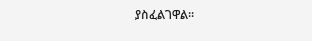ያስፈልገዋል።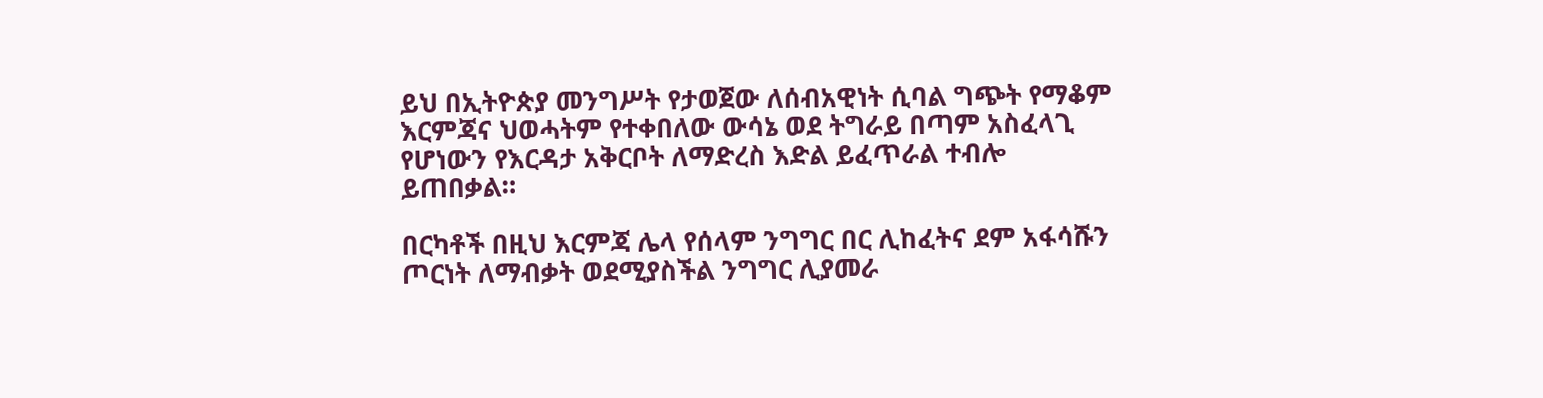ይህ በኢትዮጵያ መንግሥት የታወጀው ለሰብአዊነት ሲባል ግጭት የማቆም እርምጃና ህወሓትም የተቀበለው ውሳኔ ወደ ትግራይ በጣም አስፈላጊ የሆነውን የእርዳታ አቅርቦት ለማድረስ እድል ይፈጥራል ተብሎ ይጠበቃል።

በርካቶች በዚህ እርምጃ ሌላ የሰላም ንግግር በር ሊከፈትና ደም አፋሳሹን ጦርነት ለማብቃት ወደሚያስችል ንግግር ሊያመራ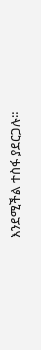እንደሚችል ተስፋ ያደርጋሉ።